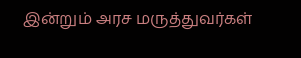இன்றும் அரச மருத்துவர்கள்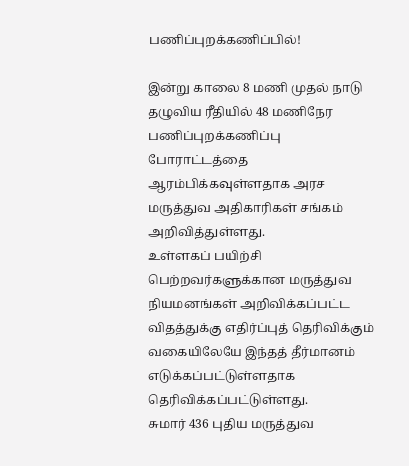பணிப்புறக்கணிப்பில்!

இன்று காலை 8 மணி முதல் நாடு தழுவிய ரீதியில் 48 மணிநேர பணிப்புறக்கணிப்பு போராட்டத்தை ஆரம்பிக்கவுள்ளதாக அரச மருத்துவ அதிகாரிகள் சங்கம் அறிவித்துள்ளது.
உள்ளகப் பயிற்சி பெற்றவர்களுக்கான மருத்துவ நியமனங்கள் அறிவிக்கப்பட்ட விதத்துக்கு எதிர்ப்புத் தெரிவிக்கும் வகையிலேயே இந்தத் தீர்மானம் எடுக்கப்பட்டுள்ளதாக தெரிவிக்கப்பட்டுள்ளது.
சுமார் 436 புதிய மருத்துவ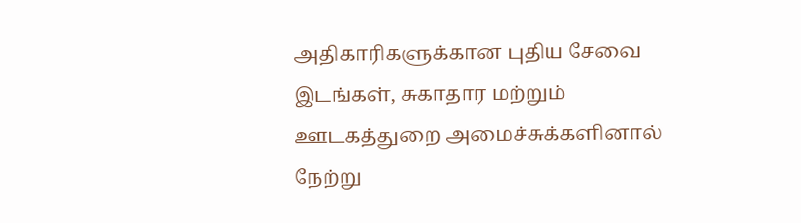அதிகாரிகளுக்கான புதிய சேவை இடங்கள், சுகாதார மற்றும் ஊடகத்துறை அமைச்சுக்களினால் நேற்று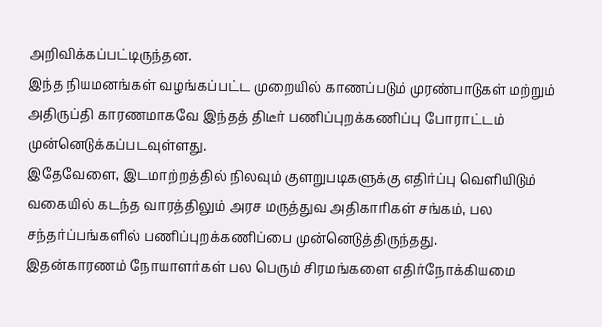அறிவிக்கப்பட்டிருந்தன.
இந்த நியமனங்கள் வழங்கப்பட்ட முறையில் காணப்படும் முரண்பாடுகள் மற்றும் அதிருப்தி காரணமாகவே இந்தத் திடீர் பணிப்புறக்கணிப்பு போராட்டம் முன்னெடுக்கப்படவுள்ளது.
இதேவேளை, இடமாற்றத்தில் நிலவும் குளறுபடிகளுக்கு எதிர்ப்பு வெளியிடும் வகையில் கடந்த வாரத்திலும் அரச மருத்துவ அதிகாரிகள் சங்கம், பல சந்தர்ப்பங்களில் பணிப்புறக்கணிப்பை முன்னெடுத்திருந்தது.
இதன்காரணம் நோயாளர்கள் பல பெரும் சிரமங்களை எதிர்நோக்கியமை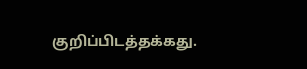குறிப்பிடத்தக்கது.